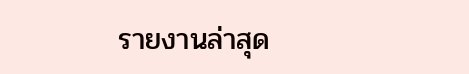รายงานล่าสุด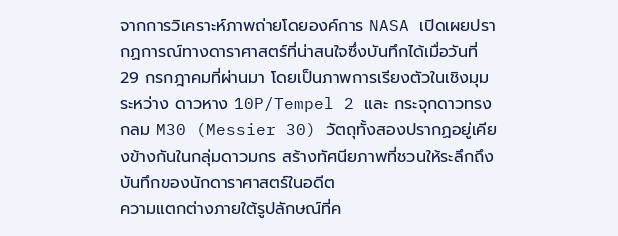จากการวิเคราะห์ภาพถ่ายโดยองค์การ NASA เปิดเผยปรากฏการณ์ทางดาราศาสตร์ที่น่าสนใจซึ่งบันทึกได้เมื่อวันที่ 29 กรกฎาคมที่ผ่านมา โดยเป็นภาพการเรียงตัวในเชิงมุมระหว่าง ดาวหาง 10P/Tempel 2 และ กระจุกดาวทรงกลม M30 (Messier 30) วัตถุทั้งสองปรากฏอยู่เคียงข้างกันในกลุ่มดาวมกร สร้างทัศนียภาพที่ชวนให้ระลึกถึงบันทึกของนักดาราศาสตร์ในอดีต
ความแตกต่างภายใต้รูปลักษณ์ที่ค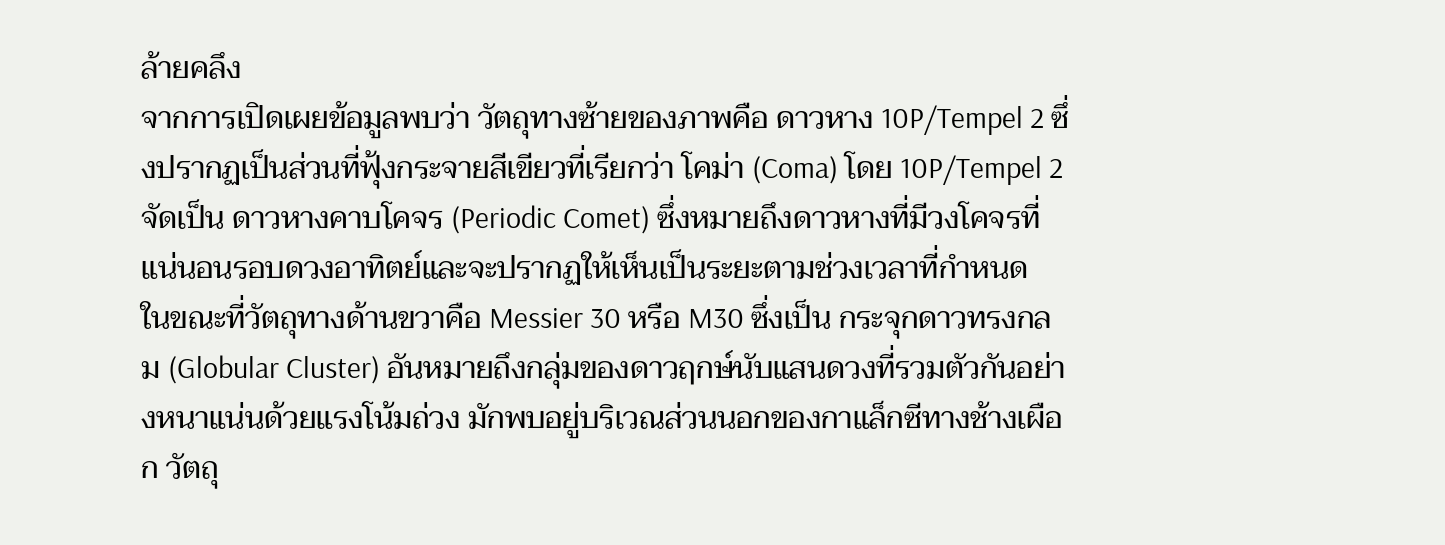ล้ายคลึง
จากการเปิดเผยข้อมูลพบว่า วัตถุทางซ้ายของภาพคือ ดาวหาง 10P/Tempel 2 ซึ่งปรากฏเป็นส่วนที่ฟุ้งกระจายสีเขียวที่เรียกว่า โคม่า (Coma) โดย 10P/Tempel 2 จัดเป็น ดาวหางคาบโคจร (Periodic Comet) ซึ่งหมายถึงดาวหางที่มีวงโคจรที่แน่นอนรอบดวงอาทิตย์และจะปรากฏให้เห็นเป็นระยะตามช่วงเวลาที่กำหนด
ในขณะที่วัตถุทางด้านขวาคือ Messier 30 หรือ M30 ซึ่งเป็น กระจุกดาวทรงกลม (Globular Cluster) อันหมายถึงกลุ่มของดาวฤกษ์นับแสนดวงที่รวมตัวกันอย่างหนาแน่นด้วยแรงโน้มถ่วง มักพบอยู่บริเวณส่วนนอกของกาแล็กซีทางช้างเผือก วัตถุ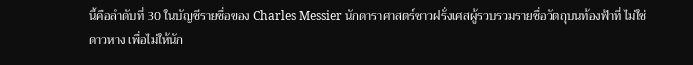นี้คือลำดับที่ 30 ในบัญชีรายชื่อของ Charles Messier นักดาราศาสตร์ชาวฝรั่งเศสผู้รวบรวมรายชื่อวัตถุบนท้องฟ้าที่ ไม่ใช่ดาวหาง เพื่อไม่ให้นัก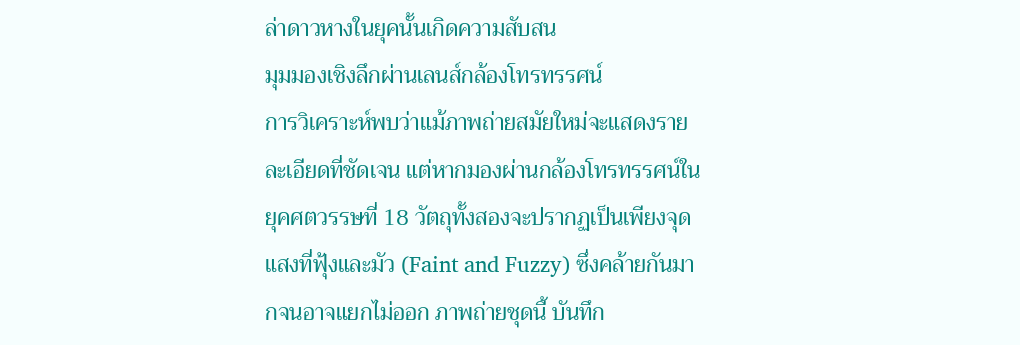ล่าดาวหางในยุคนั้นเกิดความสับสน
มุมมองเชิงลึกผ่านเลนส์กล้องโทรทรรศน์
การวิเคราะห์พบว่าแม้ภาพถ่ายสมัยใหม่จะแสดงรายละเอียดที่ชัดเจน แต่หากมองผ่านกล้องโทรทรรศน์ในยุคศตวรรษที่ 18 วัตถุทั้งสองจะปรากฏเป็นเพียงจุดแสงที่ฟุ้งและมัว (Faint and Fuzzy) ซึ่งคล้ายกันมากจนอาจแยกไม่ออก ภาพถ่ายชุดนี้ บันทึก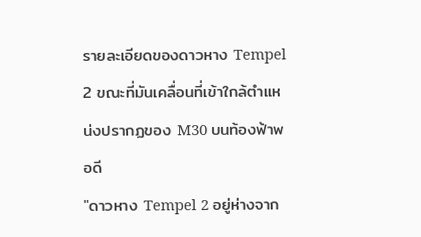รายละเอียดของดาวหาง Tempel 2 ขณะที่มันเคลื่อนที่เข้าใกล้ตำแหน่งปรากฏของ M30 บนท้องฟ้าพอดี
"ดาวหาง Tempel 2 อยู่ห่างจาก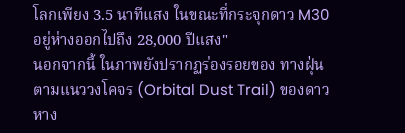โลกเพียง 3.5 นาทีแสง ในขณะที่กระจุกดาว M30 อยู่ห่างออกไปถึง 28,000 ปีแสง"
นอกจากนี้ ในภาพยังปรากฏร่องรอยของ ทางฝุ่นตามแนววงโคจร (Orbital Dust Trail) ของดาวหาง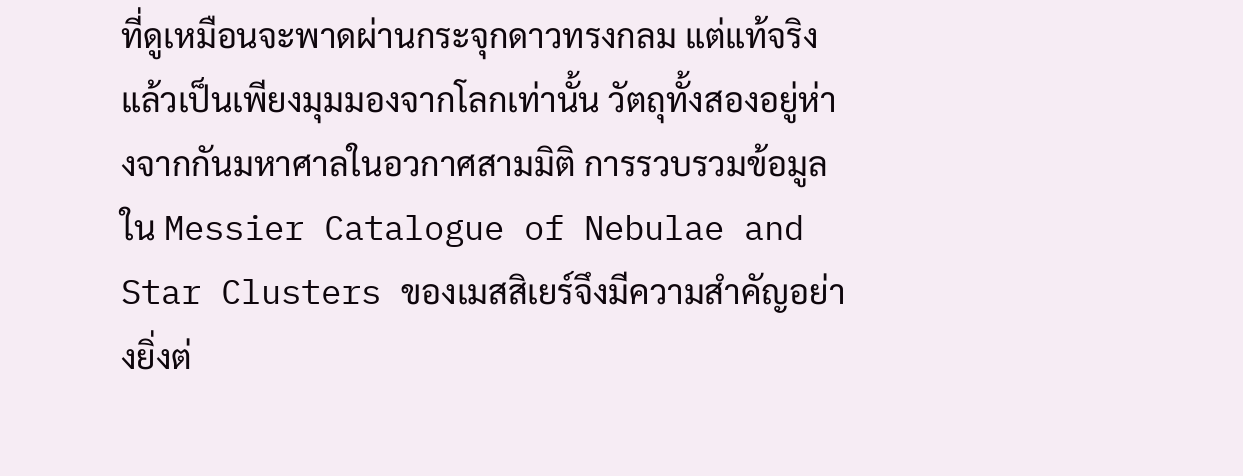ที่ดูเหมือนจะพาดผ่านกระจุกดาวทรงกลม แต่แท้จริงแล้วเป็นเพียงมุมมองจากโลกเท่านั้น วัตถุทั้งสองอยู่ห่างจากกันมหาศาลในอวกาศสามมิติ การรวบรวมข้อมูลใน Messier Catalogue of Nebulae and Star Clusters ของเมสสิเยร์จึงมีความสำคัญอย่างยิ่งต่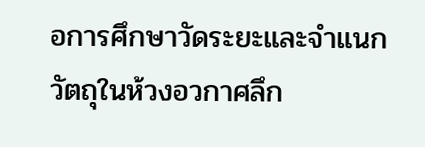อการศึกษาวัดระยะและจำแนกวัตถุในห้วงอวกาศลึก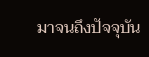มาจนถึงปัจจุบัน